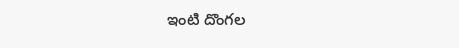ఇంటి దొంగల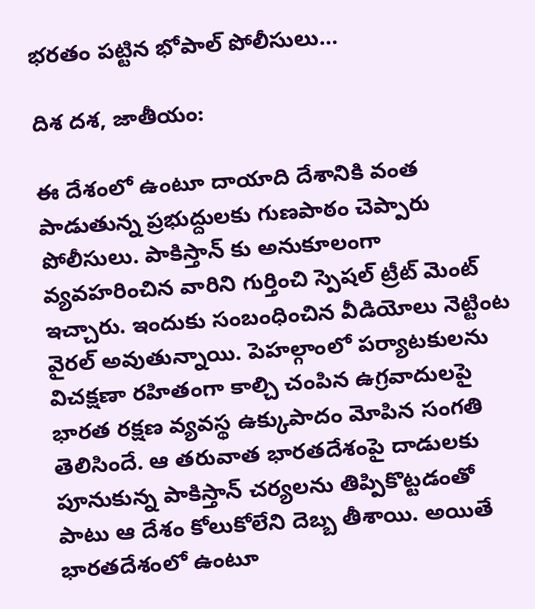భరతం పట్టిన భోపాల్ పోలీసులు…

దిశ దశ, జాతీయం:

ఈ దేశంలో ఉంటూ దాయాది దేశానికి వంత పాడుతున్న ప్రభుద్దులకు గుణపాఠం చెప్పారు పోలీసులు. పాకిస్తాన్ కు అనుకూలంగా వ్యవహరించిన వారిని గుర్తించి స్పెషల్ ట్రీట్ మెంట్ ఇచ్చారు. ఇందుకు సంబంధించిన వీడియోలు నెట్టింట వైరల్ అవుతున్నాయి. పెహల్గాంలో పర్యాటకులను విచక్షణా రహితంగా కాల్చి చంపిన ఉగ్రవాదులపై భారత రక్షణ వ్యవస్థ ఉక్కుపాదం మోపిన సంగతి తెలిసిందే. ఆ తరువాత భారతదేశంపై దాడులకు పూనుకున్న పాకిస్తాన్ చర్యలను తిప్పికొట్టడంతో పాటు ఆ దేశం కోలుకోలేని దెబ్బ తీశాయి. అయితే భారతదేశంలో ఉంటూ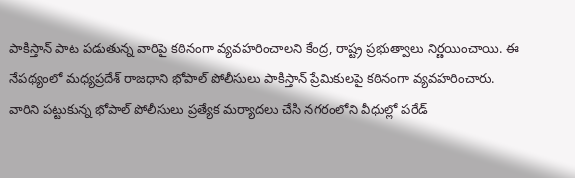పాకిస్తాన్ పాట పడుతున్న వారిపై కఠినంగా వ్యవహరించాలని కేంద్ర, రాష్ట్ర ప్రభుత్వాలు నిర్ణయించాయి. ఈ నేపథ్యంలో మధ్యప్రదేశ్ రాజధాని భోపాల్ పోలీసులు పాకిస్తాన్ ప్రేమికులపై కఠినంగా వ్యవహరించారు. వారిని పట్టుకున్న భోపాల్ పోలీసులు ప్రత్యేక మర్యాదలు చేసి నగరంలోని వీధుల్లో పరేడ్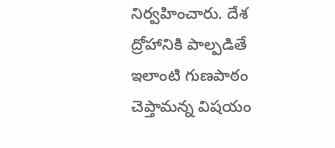నిర్వహించారు. దేశ ద్రోహానికి పాల్పడితే ఇలాంటి గుణపాఠం చెప్తామన్న విషయం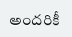అందరికీ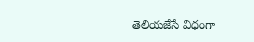తెలియజేసే విధంగా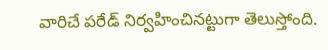వారిచే పరేడ్ నిర్వహించినట్టుగా తెలుస్తోంది.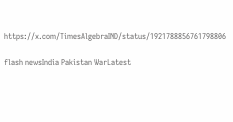https://x.com/TimesAlgebraIND/status/1921788856761798806

flash newsIndia Pakistan WarLatest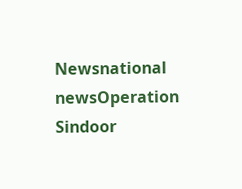Newsnational newsOperation Sindoor